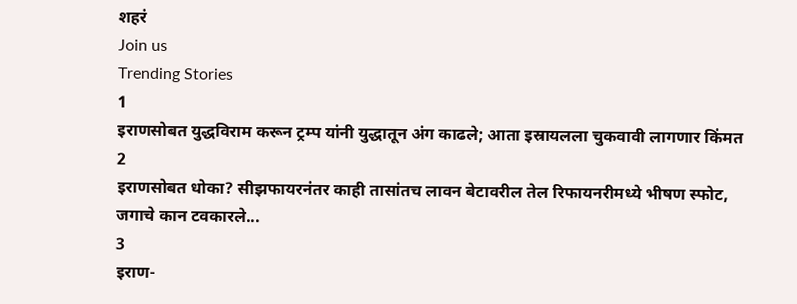शहरं
Join us
Trending Stories
1
इराणसोबत युद्धविराम करून ट्रम्प यांनी युद्धातून अंग काढले; आता इस्रायलला चुकवावी लागणार किंमत
2
इराणसोबत धोका? सीझफायरनंतर काही तासांतच लावन बेटावरील तेल रिफायनरीमध्ये भीषण स्फोट, जगाचे कान टवकारले...
3
इराण-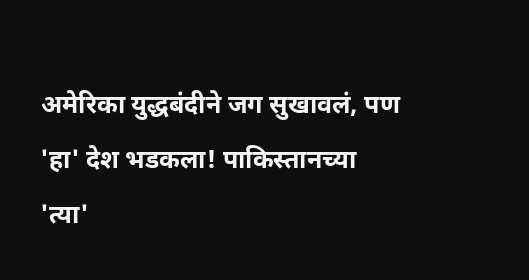अमेरिका युद्धबंदीने जग सुखावलं, पण 'हा' देश भडकला! पाकिस्तानच्या 'त्या'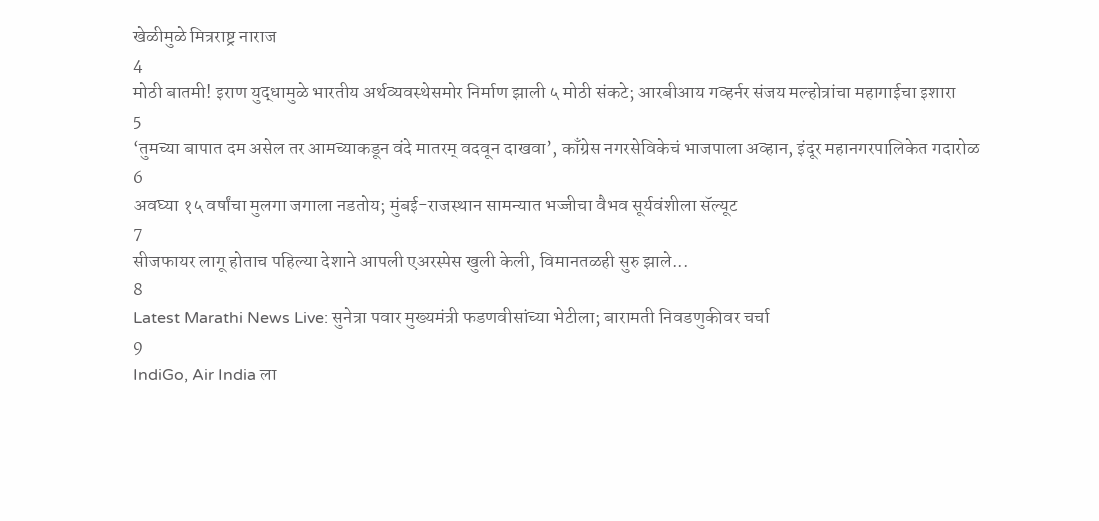खेळीमुळे मित्रराष्ट्र नाराज
4
मोठी बातमी! इराण युद्धामुळे भारतीय अर्थव्यवस्थेसमोर निर्माण झाली ५ मोठी संकटे; आरबीआय गव्हर्नर संजय मल्होत्रांचा महागाईचा इशारा
5
‘तुमच्या बापात दम असेल तर आमच्याकडून वंदे मातरम् वदवून दाखवा’, काँग्रेस नगरसेविकेचं भाजपाला अव्हान, इंदूर महानगरपालिकेत गदारोळ
6
अवघ्या १५ वर्षांचा मुलगा जगाला नडतोय; मुंबई-राजस्थान सामन्यात भज्जीचा वैभव सूर्यवंशीला सॅल्यूट
7
सीजफायर लागू होताच पहिल्या देशाने आपली एअरस्पेस खुली केली, विमानतळही सुरु झाले...
8
Latest Marathi News Live: सुनेत्रा पवार मुख्यमंत्री फडणवीसांच्या भेटीला; बारामती निवडणुकीवर चर्चा
9
IndiGo, Air India ला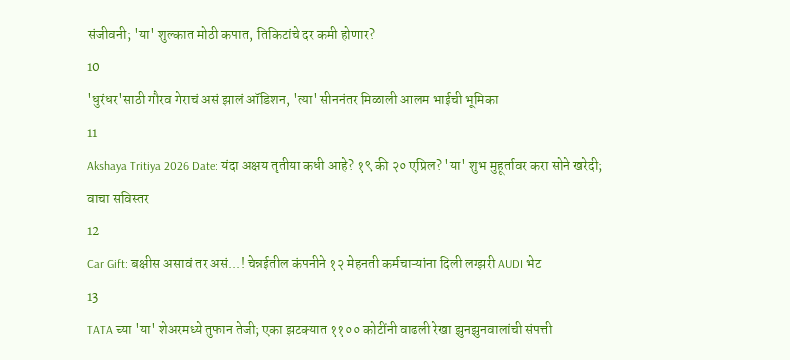संजीवनी; 'या' शुल्कात मोठी कपात, तिकिटांचे दर कमी होणार?
10
'धुरंधर'साठी गौरव गेराचं असं झालं ऑडिशन, 'त्या' सीननंतर मिळाली आलम भाईची भूमिका
11
Akshaya Tritiya 2026 Date: यंदा अक्षय तृतीया कधी आहे? १९ की २० एप्रिल? 'या' शुभ मुहूर्तावर करा सोने खरेदी; वाचा सविस्तर
12
Car Gift: बक्षीस असावं तर असं...! चेन्नईतील कंपनीने १२ मेहनती कर्मचाऱ्यांना दिली लग्झरी AUDI भेट
13
TATA च्या 'या' शेअरमध्ये तुफान तेजी; एका झटक्यात ११०० कोटींनी वाढली रेखा झुनझुनवालांची संपत्ती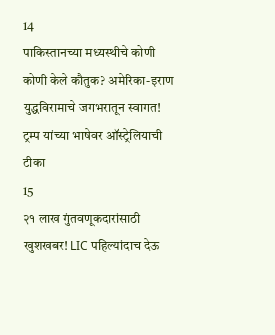14
पाकिस्तानच्या मध्यस्थीचे कोणी कोणी केले कौतुक? अमेरिका-इराण युद्धविरामाचे जगभरातून स्वागत! ट्रम्प यांच्या भाषेवर ऑस्ट्रेलियाची टीका
15
२१ लाख गुंतवणूकदारांसाठी खुशखबर! LIC पहिल्यांदाच देऊ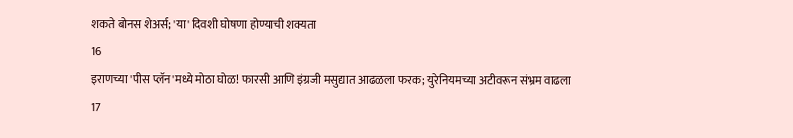शकते बोनस शेअर्स; 'या' दिवशी घोषणा होण्याची शक्यता
16
इराणच्या 'पीस प्लॅन'मध्ये मोठा घोळ! फारसी आणि इंग्रजी मसुद्यात आढळला फरक; युरेनियमच्या अटीवरून संभ्रम वाढला
17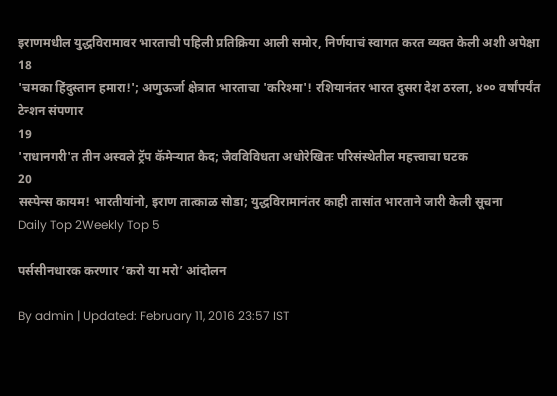इराणमधील युद्धविरामावर भारताची पहिली प्रतिक्रिया आली समोर, निर्णयाचं स्वागत करत व्यक्त केली अशी अपेक्षा
18
'चमका हिंदुस्तान हमारा!'; अणुऊर्जा क्षेत्रात भारताचा 'करिश्मा'! रशियानंतर भारत दुसरा देश ठरला, ४०० वर्षांपर्यंत टेन्शन संपणार
19
'राधानगरी'त तीन अस्वले ट्रॅप कॅमेऱ्यात कैद; जैवविविधता अधोरेखितः परिसंस्थेतील महत्त्वाचा घटक
20
सस्पेन्स कायम! भारतीयांनो, इराण तात्काळ सोडा; युद्धविरामानंतर काही तासांत भारताने जारी केली सूचना
Daily Top 2Weekly Top 5

पर्ससीनधारक करणार ‘करो या मरो’ आंदोलन

By admin | Updated: February 11, 2016 23:57 IST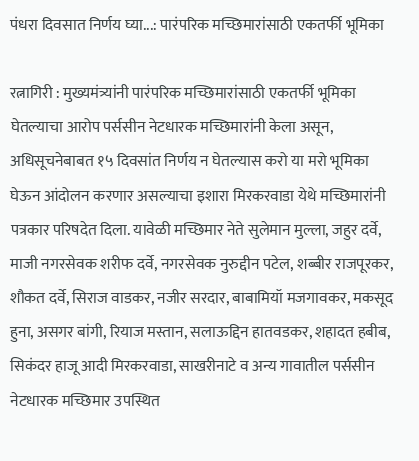पंधरा दिवसात निर्णय घ्या...: पारंपरिक मच्छिमारांसाठी एकतर्फी भूमिका

रत्नागिरी : मुख्यमंत्र्यांनी पारंपरिक मच्छिमारांसाठी एकतर्फी भूमिका घेतल्याचा आरोप पर्ससीन नेटधारक मच्छिमारांनी केला असून, अधिसूचनेबाबत १५ दिवसांत निर्णय न घेतल्यास करो या मरो भूमिका घेऊन आंदोलन करणार असल्याचा इशारा मिरकरवाडा येथे मच्छिमारांनी पत्रकार परिषदेत दिला. यावेळी मच्छिमार नेते सुलेमान मुल्ला, जहुर दर्वे, माजी नगरसेवक शरीफ दर्वे, नगरसेवक नुरुद्दीन पटेल, शब्बीर राजपूरकर, शौकत दर्वे, सिराज वाडकर, नजीर सरदार, बाबामियॉ मजगावकर, मकसूद हुना, असगर बांगी, रियाज मस्तान, सलाऊद्दिन हातवडकर, शहादत हबीब, सिकंदर हाजू आदी मिरकरवाडा, साखरीनाटे व अन्य गावातील पर्ससीन नेटधारक मच्छिमार उपस्थित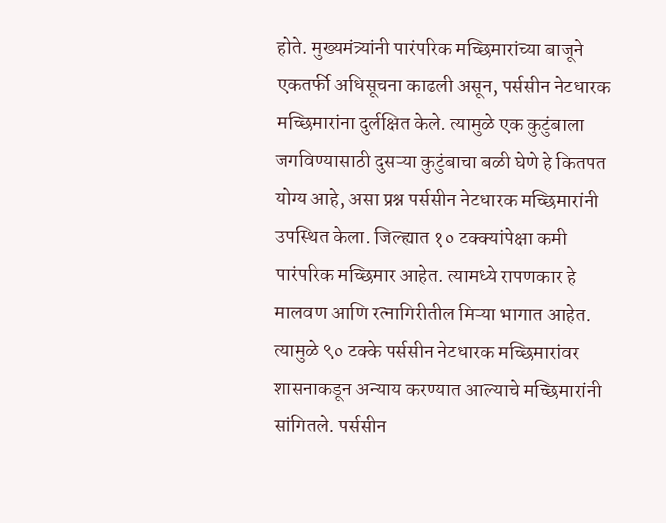होते. मुख्यमंत्र्यांनी पारंपरिक मच्छिमारांच्या बाजूने एकतर्फी अधिसूचना काढली असून, पर्ससीन नेटधारक मच्छिमारांना दुर्लक्षित केले. त्यामुळे एक कुटुंबाला जगविण्यासाठी दुसऱ्या कुटुंबाचा बळी घेणे हे कितपत योग्य आहे, असा प्रश्न पर्ससीन नेटधारक मच्छिमारांनी उपस्थित केला. जिल्ह्यात १० टक्क्यांपेक्षा कमी पारंपरिक मच्छिमार आहेत. त्यामध्ये रापणकार हे मालवण आणि रत्नागिरीतील मिऱ्या भागात आहेत. त्यामुळे ९० टक्के पर्ससीन नेटधारक मच्छिमारांवर शासनाकडून अन्याय करण्यात आल्याचे मच्छिमारांनी सांगितले. पर्ससीन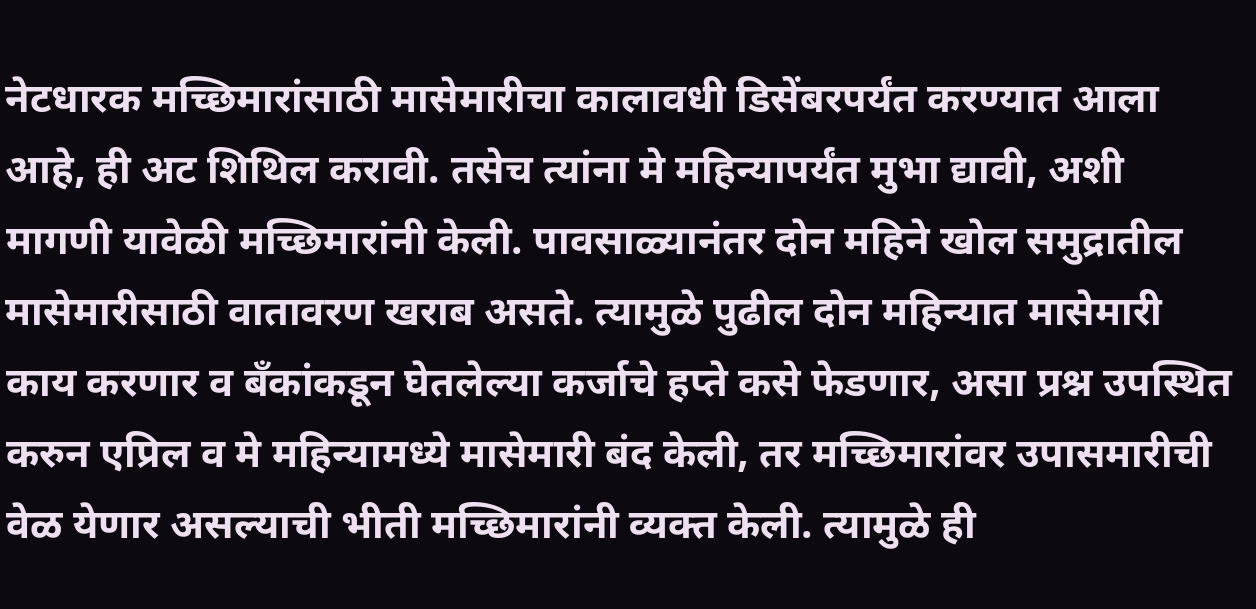नेटधारक मच्छिमारांसाठी मासेमारीचा कालावधी डिसेंबरपर्यंत करण्यात आला आहे, ही अट शिथिल करावी. तसेच त्यांना मे महिन्यापर्यंत मुभा द्यावी, अशी मागणी यावेळी मच्छिमारांनी केली. पावसाळ्यानंतर दोन महिने खोल समुद्रातील मासेमारीसाठी वातावरण खराब असते. त्यामुळे पुढील दोन महिन्यात मासेमारी काय करणार व बँकांकडून घेतलेल्या कर्जाचे हप्ते कसे फेडणार, असा प्रश्न उपस्थित करुन एप्रिल व मे महिन्यामध्ये मासेमारी बंद केली, तर मच्छिमारांवर उपासमारीची वेळ येणार असल्याची भीती मच्छिमारांनी व्यक्त केली. त्यामुळे ही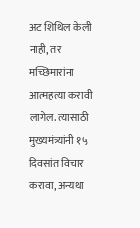अट शिथिल केली नाही, तर मच्छिमारांना आत्महत्या करावी लागेल. त्यासाठी मुख्यमंत्र्यांनी १५ दिवसांत विचार करावा, अन्यथा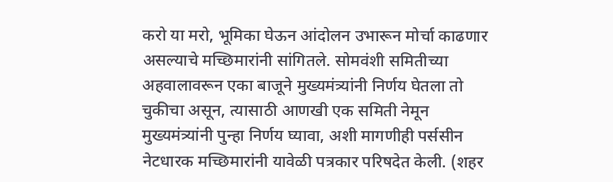करो या मरो, भूमिका घेऊन आंदोलन उभारून मोर्चा काढणार असल्याचे मच्छिमारांनी सांगितले. सोमवंशी समितीच्या अहवालावरून एका बाजूने मुख्यमंत्र्यांनी निर्णय घेतला तो चुकीचा असून, त्यासाठी आणखी एक समिती नेमून मुख्यमंत्र्यांनी पुन्हा निर्णय घ्यावा, अशी मागणीही पर्ससीन नेटधारक मच्छिमारांनी यावेळी पत्रकार परिषदेत केली. (शहर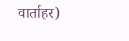वार्ताहर)